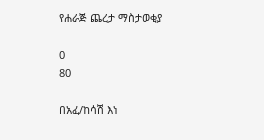የሐራጅ ጨረታ ማስታወቂያ

0
80

በአፈ/ከሳሽ እነ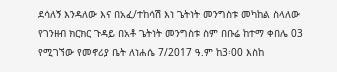ደሳለኝ እንዳለው እና በአፈ/ተከሳሽ እነ ጌትነት መንግስቱ መካከል ስላለው የገንዘብ ክርክር ጉዳይ በአቶ ጌትነት መንግስቱ ስም በቡሬ ከተማ ቀበሌ 03 የሚገኘው የመኖሪያ ቤት ለነሐሴ 7/2017 ዓ.ም ከ3፡00 እስከ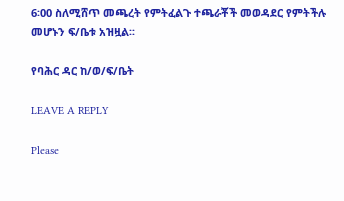6፡00 ስለሚሸጥ መጫረት የምትፈልጉ ተጫራቾች መወዳደር የምትችሉ መሆኑን ፍ/ቤቱ አዝዟል፡፡

የባሕር ዳር ከ/ወ/ፍ/ቤት

LEAVE A REPLY

Please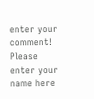enter your comment!
Please enter your name here